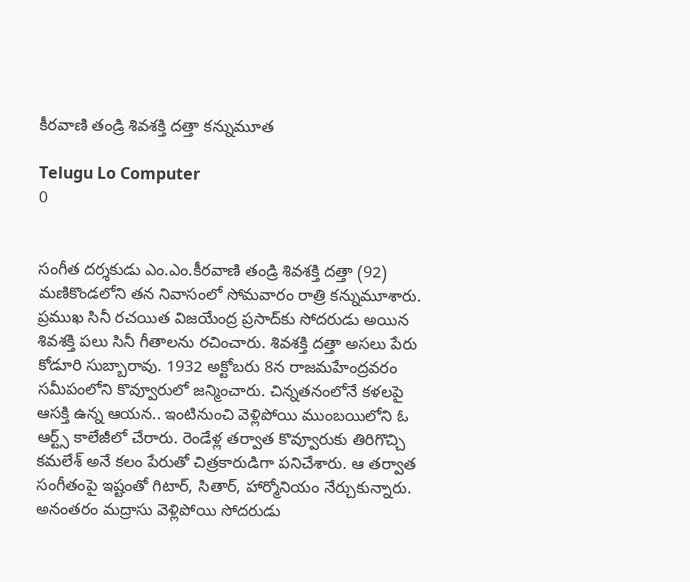కీరవాణి తండ్రి శివశక్తి దత్తా కన్నుమూత

Telugu Lo Computer
0


సంగీత దర్శకుడు ఎం.ఎం.కీరవాణి తండ్రి శివశక్తి దత్తా (92) మణికొండలోని తన నివాసంలో సోమవారం రాత్రి కన్నుమూశారు. ప్రముఖ సినీ రచయిత విజయేంద్ర ప్రసాద్‌కు సోదరుడు అయిన శివశక్తి పలు సినీ గీతాలను రచించారు. శివశక్తి దత్తా అసలు పేరు కోడూరి సుబ్బారావు. 1932 అక్టోబరు 8న రాజమహేంద్రవరం సమీపంలోని కొవ్వూరులో జన్మించారు. చిన్నతనంలోనే కళలపై ఆసక్తి ఉన్న ఆయన.. ఇంటినుంచి వెళ్లిపోయి ముంబయిలోని ఓ ఆర్ట్స్‌ కాలేజీలో చేరారు. రెండేళ్ల తర్వాత కొవ్వూరుకు తిరిగొచ్చి కమలేశ్‌ అనే కలం పేరుతో చిత్రకారుడిగా పనిచేశారు. ఆ తర్వాత సంగీతంపై ఇష్టంతో గిటార్‌, సితార్‌, హార్మోనియం నేర్చుకున్నారు. అనంతరం మద్రాసు వెళ్లిపోయి సోదరుడు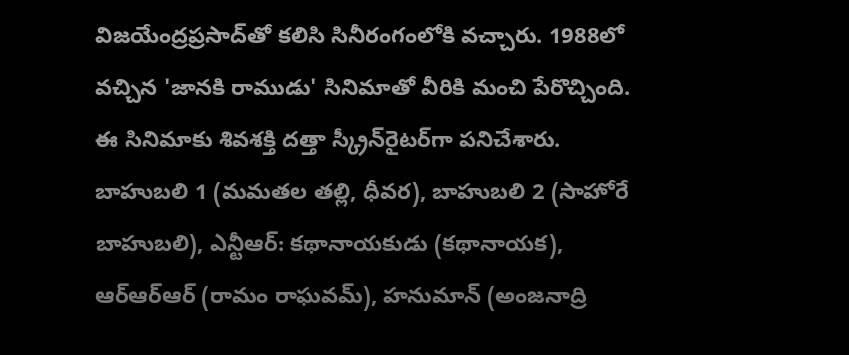విజయేంద్రప్రసాద్‌తో కలిసి సినీరంగంలోకి వచ్చారు. 1988లో వచ్చిన 'జానకి రాముడు' సినిమాతో వీరికి మంచి పేరొచ్చింది. ఈ సినిమాకు శివశక్తి దత్తా స్క్రీన్‌రైటర్‌గా పనిచేశారు. బాహుబలి 1 (మమతల తల్లి, ధీవర), బాహుబలి 2 (సాహోరే బాహుబలి), ఎన్టీఆర్‌: కథానాయకుడు (కథానాయక), ఆర్‌ఆర్‌ఆర్‌ (రామం రాఘవమ్‌), హనుమాన్‌ (అంజనాద్రి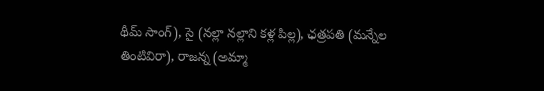థీమ్‌ సాంగ్‌), సై (నల్లా నల్లాని కళ్ల పిల్ల), ఛత్రపతి (మన్నేల తింటివిరా), రాజన్న (అమ్మా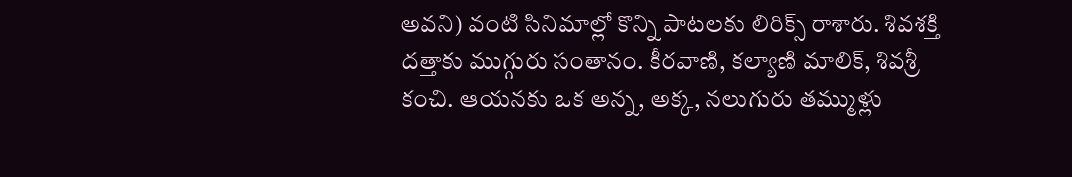అవని) వంటి సినిమాల్లో కొన్ని పాటలకు లిరిక్స్‌ రాశారు. శివశక్తి దత్తాకు ముగ్గురు సంతానం. కీరవాణి, కల్యాణి మాలిక్‌, శివశ్రీ కంచి. ఆయనకు ఒక అన్న, అక్క, నలుగురు తమ్ముళ్లు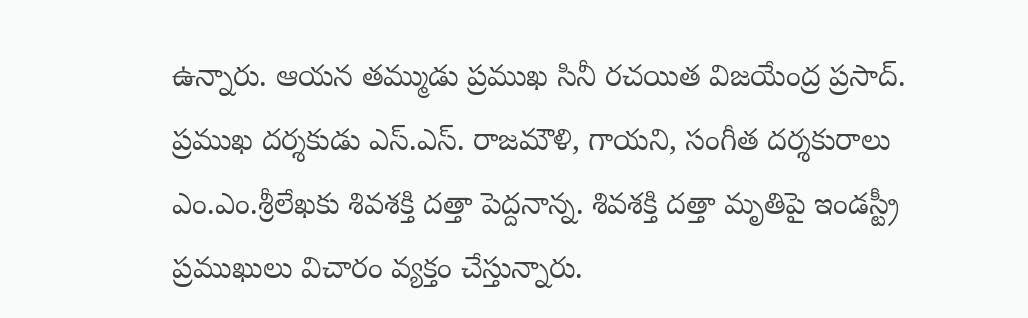ఉన్నారు. ఆయన తమ్ముడు ప్రముఖ సినీ రచయిత విజయేంద్ర ప్రసాద్‌. ప్రముఖ దర్శకుడు ఎస్‌.ఎస్‌. రాజమౌళి, గాయని, సంగీత దర్శకురాలు ఎం.ఎం.శ్రీలేఖకు శివశక్తి దత్తా పెద్దనాన్న. శివశక్తి దత్తా మృతిపై ఇండస్ట్రీ ప్రముఖులు విచారం వ్యక్తం చేస్తున్నారు.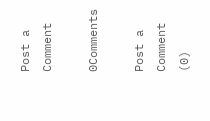Post a Comment

0Comments

Post a Comment (0)